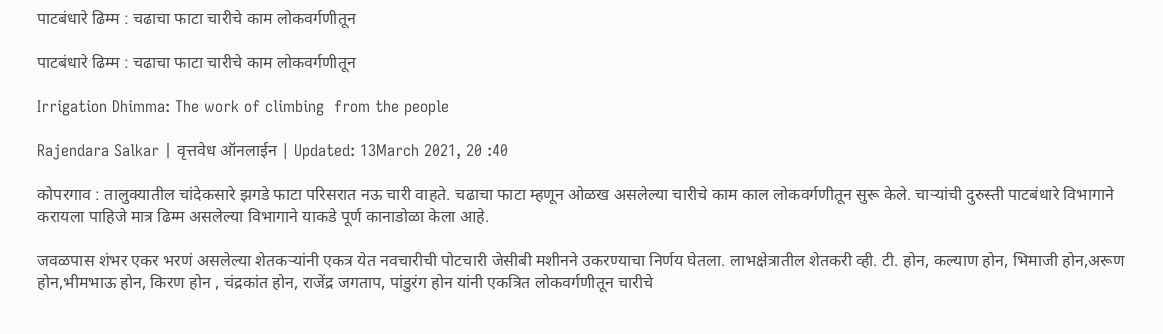पाटबंधारे ढिम्म : चढाचा फाटा चारीचे काम लोकवर्गणीतून

पाटबंधारे ढिम्म : चढाचा फाटा चारीचे काम लोकवर्गणीतून

Irrigation Dhimma: The work of climbing  from the people

Rajendara Salkar | वृत्तवेध ऑनलाईन | Updated: 13March 2021, 20 :40

कोपरगाव : तालुक्यातील चांदेकसारे झगडे फाटा परिसरात नऊ चारी वाहते. चढाचा फाटा म्हणून ओळख असलेल्या चारीचे काम काल लोकवर्गणीतून सुरू केले. चाऱ्यांची दुरुस्ती पाटबंधारे विभागाने करायला पाहिजे मात्र ढिम्म असलेल्या विभागाने याकडे पूर्ण कानाडोळा केला आहे.

जवळपास शंभर एकर भरणं असलेल्या शेतकऱ्यांनी एकत्र येत नवचारीची पोटचारी जेसीबी मशीनने उकरण्याचा निर्णय घेतला. लाभक्षेत्रातील शेतकरी व्ही. टी. होन, कल्याण होन, भिमाजी होन,अरूण होन,भीमभाऊ होन, किरण होन , चंद्रकांत होन, राजेंद्र जगताप, पांडुरंग होन यांनी एकत्रित लोकवर्गणीतून चारीचे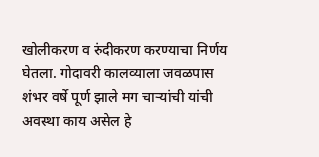खोलीकरण व रुंदीकरण करण्याचा निर्णय घेतला. गोदावरी कालव्याला जवळपास शंभर वर्षे पूर्ण झाले मग चाऱ्यांची यांची अवस्था काय असेल हे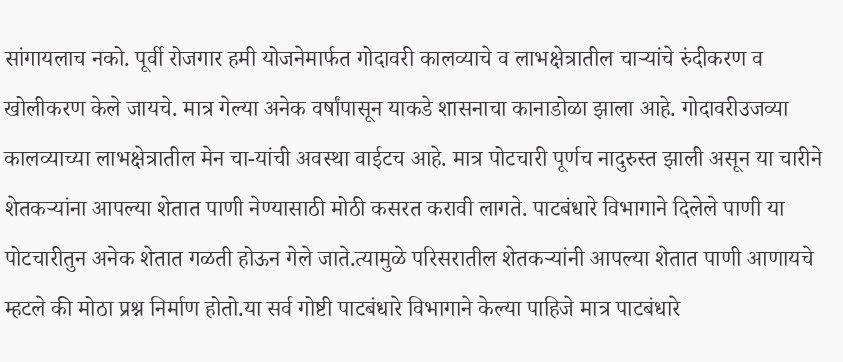सांगायलाच नको. पूर्वी रोजगार हमी योजनेमार्फत गोदावरी कालव्याचे व लाभक्षेत्रातील चाऱ्यांचे रुंदीकरण व खोलीकरण केले जायचे. मात्र गेल्या अनेक वर्षांपासून याकडे शासनाचा कानाडोळा झाला आहे. गोदावरीउजव्या कालव्याच्या लाभक्षेत्रातील मेन चा-यांची अवस्था वाईटच आहे. मात्र पोटचारी पूर्णच नादुरुस्त झाली असून या चारीने शेतकऱ्यांना आपल्या शेतात पाणी नेण्यासाठी मोठी कसरत करावी लागते. पाटबंधारे विभागाने दिलेले पाणी या पोटचारीतुन अनेक शेतात गळती होऊन गेले जाते.त्यामुळे परिसरातील शेतकऱ्यांनी आपल्या शेतात पाणी आणायचे म्हटले की मोठा प्रश्न निर्माण होतो.या सर्व गोष्टी पाटबंधारे विभागाने केल्या पाहिजे मात्र पाटबंधारे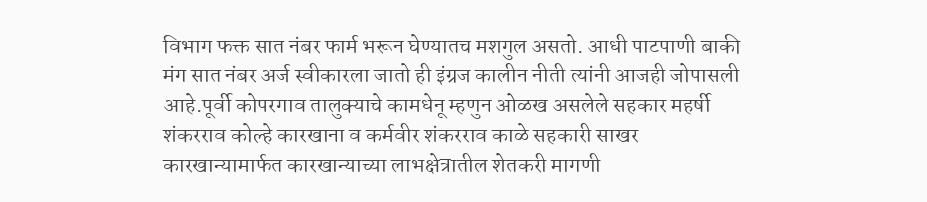विभाग फक्त सात नंबर फार्म भरून घेण्यातच मशगुल असतो. आधी पाटपाणी बाकी मंग सात नंबर अर्ज स्वीकारला जातो ही इंग्रज कालीन नीती त्यांनी आजही जोपासली आहे.पूर्वी कोपरगाव तालुक्याचे कामधेनू म्हणुन ओळख असलेले सहकार महर्षी शंकरराव कोल्हे कारखाना व कर्मवीर शंकरराव काळे सहकारी साखर कारखान्यामार्फत कारखान्याच्या लाभक्षेत्रातील शेतकरी मागणी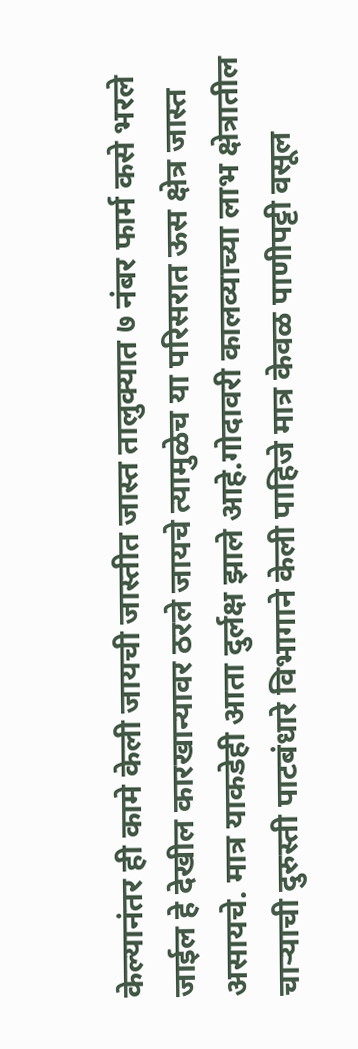केल्यानंतर ही कामे केली जायची जास्तीत जास्त तालुक्‍यात ७ नंबर फार्म कसे भरले जाईल हे देखील कारखान्यावर ठरले जायचे त्यामुळेच या परिसरात ऊस क्षेत्र जास्त असायचे. मात्र याकडेही आता दुर्लक्ष झाले आहे.गोदावरी कालव्याच्या लाभ क्षेत्रातील चाऱ्याची दुरुस्ती पाटबंधारे विभागाने केली पाहिजे मात्र केवळ पाणीपट्टी वसूल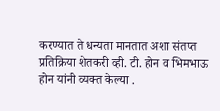करण्यात ते धन्यता मानतात अशा संतप्त प्रतिक्रिया शेतकरी व्ही. टी. होन व भिमभाऊ होन यांनी व्यक्त केल्या .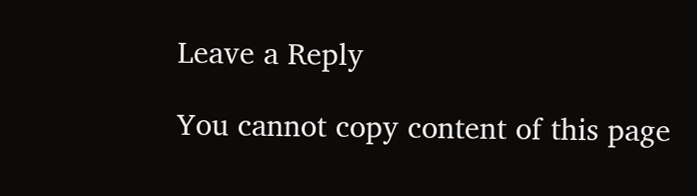Leave a Reply

You cannot copy content of this page